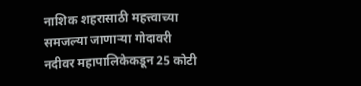नाशिक शहरासाठी महत्त्वाच्या समजल्या जाणाऱ्या गोदावरी नदीवर महापालिकेकडून 25 कोटी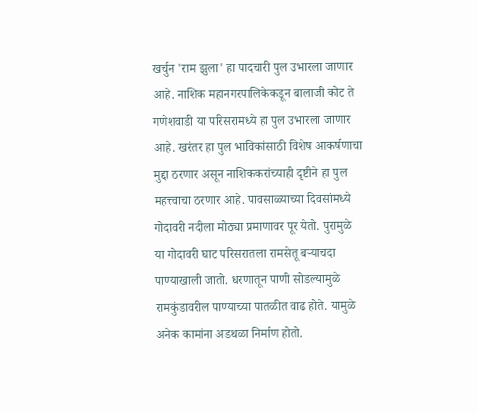खर्चुन 'राम झुला' हा पादचारी पुल उभारला जाणार आहे. नाशिक महानगरपालिकेकडून बालाजी कोट ते गणेशवाडी या परिसरामध्ये हा पुल उभारला जाणार आहे. खरंतर हा पुल भाविकांसाठी विशेष आकर्षणाचा मुद्दा ठरणार असून नाशिककरांच्याही दृष्टीने हा पुल महत्त्वाचा ठरणार आहे. पावसाळ्याच्या दिवसांमध्ये गोदावरी नदीला मोठ्या प्रमाणावर पूर येतो. पुरामुळे या गोदावरी घाट परिसरातला रामसेतू बऱ्याचदा पाण्याखाली जातो. धरणातून पाणी सोडल्यामुळे रामकुंडावरील पाण्याच्या पातळीत वाढ होते. यामुळे अनेक कामांना अडथळा निर्माण होतो.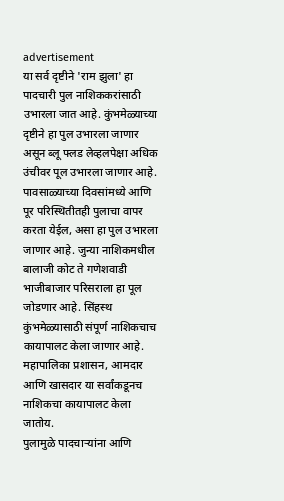advertisement
या सर्व दृष्टीने 'राम झुला' हा पादचारी पुल नाशिककरांसाठी उभारला जात आहे. कुंभमेळ्याच्या दृष्टीने हा पुल उभारला जाणार असून ब्लू फ्लड लेव्हलपेक्षा अधिक उंचीवर पूल उभारला जाणार आहे. पावसाळ्याच्या दिवसांमध्ये आणि पूर परिस्थितीतही पुलाचा वापर करता येईल, असा हा पुल उभारला जाणार आहे. जुन्या नाशिकमधील बालाजी कोट ते गणेशवाडी भाजीबाजार परिसराला हा पूल जोडणार आहे. सिंहस्थ कुंभमेळ्यासाठी संपूर्ण नाशिकचाच कायापालट केला जाणार आहे. महापालिका प्रशासन, आमदार आणि खासदार या सर्वांकडूनच नाशिकचा कायापालट केला जातोय.
पुलामुळे पादचाऱ्यांना आणि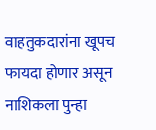वाहतुकदारांना खूपच फायदा होणार असून नाशिकला पुन्हा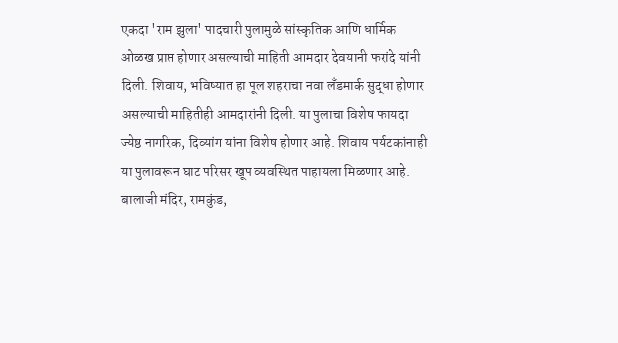एकदा 'राम झुला' पादचारी पुलामुळे सांस्कृतिक आणि धार्मिक ओळख प्राप्त होणार असल्याची माहिती आमदार देवयानी फरांदे यांनी दिली. शिवाय, भविष्यात हा पूल शहराचा नवा लँडमार्क सुद्धा होणार असल्याची माहितीही आमदारांनी दिली. या पुलाचा विशेष फायदा ज्येष्ठ नागरिक, दिव्यांग यांना विशेष होणार आहे. शिवाय पर्यटकांनाही या पुलावरून घाट परिसर खूप व्यवस्थित पाहायला मिळणार आहे. बालाजी मंदिर, रामकुंड,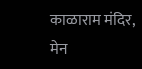काळाराम मंदिर, मेन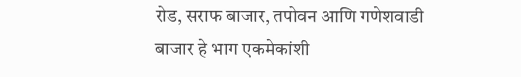रोड, सराफ बाजार, तपोवन आणि गणेशवाडी बाजार हे भाग एकमेकांशी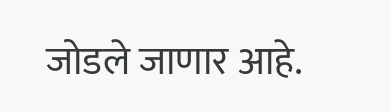जोडले जाणार आहे.